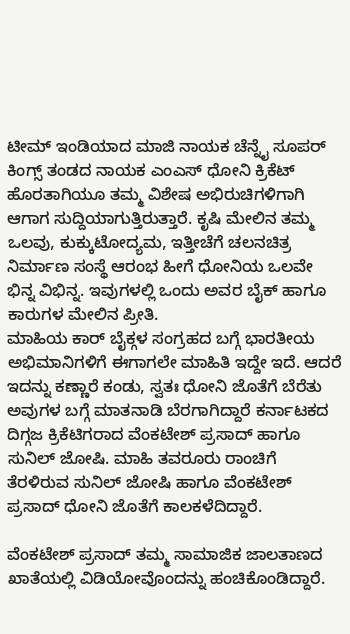ಟೀಮ್ ಇಂಡಿಯಾದ ಮಾಜಿ ನಾಯಕ ಚೆನ್ನೈ ಸೂಪರ್ ಕಿಂಗ್ಸ್ ತಂಡದ ನಾಯಕ ಎಂಎಸ್ ಧೋನಿ ಕ್ರಿಕೆಟ್ ಹೊರತಾಗಿಯೂ ತಮ್ಮ ವಿಶೇಷ ಅಭಿರುಚಿಗಳಿಗಾಗಿ ಆಗಾಗ ಸುದ್ದಿಯಾಗುತ್ತಿರುತ್ತಾರೆ. ಕೃಷಿ ಮೇಲಿನ ತಮ್ಮ ಒಲವು, ಕುಕ್ಕುಟೋದ್ಯಮ, ಇತ್ತೀಚೆಗೆ ಚಲನಚಿತ್ರ ನಿರ್ಮಾಣ ಸಂಸ್ಥೆ ಆರಂಭ ಹೀಗೆ ಧೋನಿಯ ಒಲವೇ ಭಿನ್ನ ವಿಭಿನ್ನ. ಇವುಗಳಲ್ಲಿ ಒಂದು ಅವರ ಬೈಕ್ ಹಾಗೂ ಕಾರುಗಳ ಮೇಲಿನ ಪ್ರೀತಿ.
ಮಾಹಿಯ ಕಾರ್ ಬೈಕ್ಗಳ ಸಂಗ್ರಹದ ಬಗ್ಗೆ ಭಾರತೀಯ ಅಭಿಮಾನಿಗಳಿಗೆ ಈಗಾಗಲೇ ಮಾಹಿತಿ ಇದ್ದೇ ಇದೆ. ಆದರೆ ಇದನ್ನು ಕಣ್ಣಾರೆ ಕಂಡು, ಸ್ವತಃ ಧೋನಿ ಜೊತೆಗೆ ಬೆರೆತು ಅವುಗಳ ಬಗ್ಗೆ ಮಾತನಾಡಿ ಬೆರಗಾಗಿದ್ದಾರೆ ಕರ್ನಾಟಕದ ದಿಗ್ಗಜ ಕ್ರಿಕೆಟಿಗರಾದ ವೆಂಕಟೇಶ್ ಪ್ರಸಾದ್ ಹಾಗೂ ಸುನಿಲ್ ಜೋಷಿ. ಮಾಹಿ ತವರೂರು ರಾಂಚಿಗೆ ತೆರಳಿರುವ ಸುನಿಲ್ ಜೋಷಿ ಹಾಗೂ ವೆಂಕಟೇಶ್ ಪ್ರಸಾದ್ ಧೋನಿ ಜೊತೆಗೆ ಕಾಲಕಳೆದಿದ್ದಾರೆ.

ವೆಂಕಟೇಶ್ ಪ್ರಸಾದ್ ತಮ್ಮ ಸಾಮಾಜಿಕ ಜಾಲತಾಣದ ಖಾತೆಯಲ್ಲಿ ವಿಡಿಯೋವೊಂದನ್ನು ಹಂಚಿಕೊಂಡಿದ್ದಾರೆ.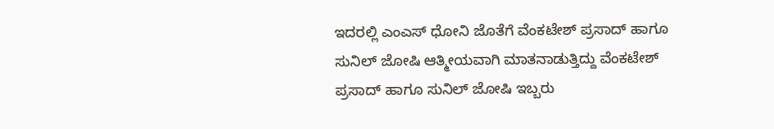ಇದರಲ್ಲಿ ಎಂಎಸ್ ಧೋನಿ ಜೊತೆಗೆ ವೆಂಕಟೇಶ್ ಪ್ರಸಾದ್ ಹಾಗೂ ಸುನಿಲ್ ಜೋಷಿ ಆತ್ಮೀಯವಾಗಿ ಮಾತನಾಡುತ್ತಿದ್ದು ವೆಂಕಟೇಶ್ ಪ್ರಸಾದ್ ಹಾಗೂ ಸುನಿಲ್ ಜೋಷಿ ಇಬ್ಬರು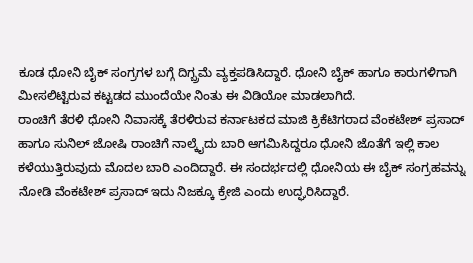ಕೂಡ ಧೋನಿ ಬೈಕ್ ಸಂಗ್ರಗಳ ಬಗ್ಗೆ ದಿಗ್ಬ್ರಮೆ ವ್ಯಕ್ತಪಡಿಸಿದ್ದಾರೆ. ಧೋನಿ ಬೈಕ್ ಹಾಗೂ ಕಾರುಗಳಿಗಾಗಿ ಮೀಸಲಿಟ್ಟಿರುವ ಕಟ್ಟಡದ ಮುಂದೆಯೇ ನಿಂತು ಈ ವಿಡಿಯೋ ಮಾಡಲಾಗಿದೆ.
ರಾಂಚಿಗೆ ತೆರಳಿ ಧೋನಿ ನಿವಾಸಕ್ಕೆ ತೆರಳಿರುವ ಕರ್ನಾಟಕದ ಮಾಜಿ ಕ್ರಿಕೆಟಿಗರಾದ ವೆಂಕಟೇಶ್ ಪ್ರಸಾದ್ ಹಾಗೂ ಸುನಿಲ್ ಜೋಷಿ ರಾಂಚಿಗೆ ನಾಲ್ಕೈದು ಬಾರಿ ಆಗಮಿಸಿದ್ದರೂ ಧೋನಿ ಜೊತೆಗೆ ಇಲ್ಲಿ ಕಾಲ ಕಳೆಯುತ್ತಿರುವುದು ಮೊದಲ ಬಾರಿ ಎಂದಿದ್ದಾರೆ. ಈ ಸಂದರ್ಭದಲ್ಲಿ ಧೋನಿಯ ಈ ಬೈಕ್ ಸಂಗ್ರಹವನ್ನು ನೋಡಿ ವೆಂಕಟೇಶ್ ಪ್ರಸಾದ್ ಇದು ನಿಜಕ್ಕೂ ಕ್ರೇಜಿ ಎಂದು ಉದ್ಘರಿಸಿದ್ದಾರೆ.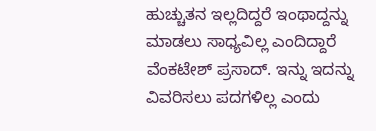ಹುಚ್ಚುತನ ಇಲ್ಲದಿದ್ದರೆ ಇಂಥಾದ್ದನ್ನು ಮಾಡಲು ಸಾಧ್ಯವಿಲ್ಲ ಎಂದಿದ್ದಾರೆ ವೆಂಕಟೇಶ್ ಪ್ರಸಾದ್. ಇನ್ನು ಇದನ್ನು ವಿವರಿಸಲು ಪದಗಳಿಲ್ಲ ಎಂದು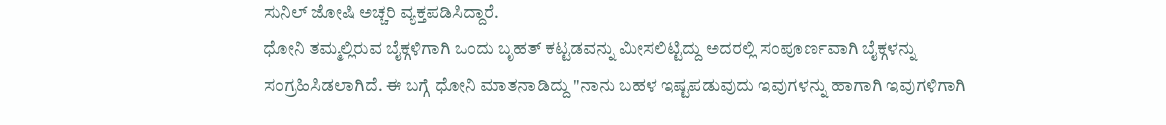ಸುನಿಲ್ ಜೋಷಿ ಅಚ್ಚರಿ ವ್ಯಕ್ತಪಡಿಸಿದ್ದಾರೆ.
ಧೋನಿ ತಮ್ಮಲ್ಲಿರುವ ಬೈಕ್ಗಳಿಗಾಗಿ ಒಂದು ಬೃಹತ್ ಕಟ್ಟಡವನ್ನು ಮೀಸಲಿಟ್ಟಿದ್ದು ಅದರಲ್ಲಿ ಸಂಪೂರ್ಣವಾಗಿ ಬೈಕ್ಗಳನ್ನು ಸಂಗ್ರಹಿಸಿಡಲಾಗಿದೆ. ಈ ಬಗ್ಗೆ ಧೋನಿ ಮಾತನಾಡಿದ್ದು "ನಾನು ಬಹಳ ಇಷ್ಟಪಡುವುದು ಇವುಗಳನ್ನು ಹಾಗಾಗಿ ಇವುಗಳಿಗಾಗಿ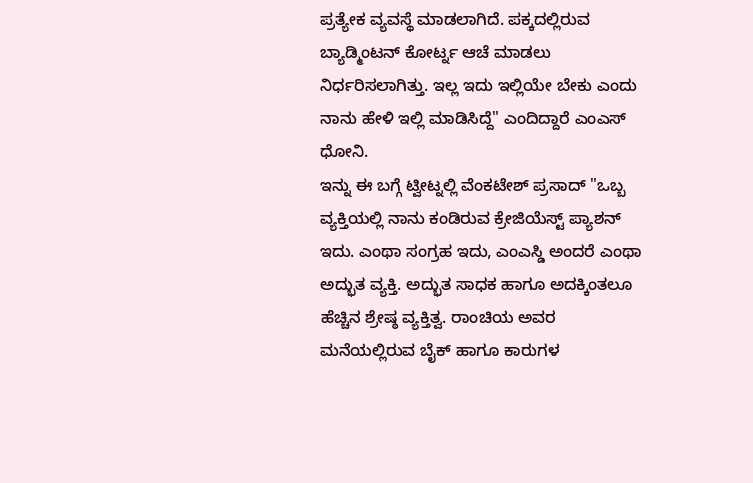ಪ್ರತ್ಯೇಕ ವ್ಯವಸ್ಥೆ ಮಾಡಲಾಗಿದೆ. ಪಕ್ಕದಲ್ಲಿರುವ ಬ್ಯಾಡ್ಮಿಂಟನ್ ಕೋರ್ಟ್ನ ಆಚೆ ಮಾಡಲು ನಿರ್ಧರಿಸಲಾಗಿತ್ತು. ಇಲ್ಲ ಇದು ಇಲ್ಲಿಯೇ ಬೇಕು ಎಂದು ನಾನು ಹೇಳಿ ಇಲ್ಲಿ ಮಾಡಿಸಿದ್ದೆ" ಎಂದಿದ್ದಾರೆ ಎಂಎಸ್ ಧೋನಿ.
ಇನ್ನು ಈ ಬಗ್ಗೆ ಟ್ವೀಟ್ನಲ್ಲಿ ವೆಂಕಟೇಶ್ ಪ್ರಸಾದ್ "ಒಬ್ಬ ವ್ಯಕ್ತಿಯಲ್ಲಿ ನಾನು ಕಂಡಿರುವ ಕ್ರೇಜಿಯೆಸ್ಟ್ ಪ್ಯಾಶನ್ ಇದು. ಎಂಥಾ ಸಂಗ್ರಹ ಇದು, ಎಂಎಸ್ಡಿ ಅಂದರೆ ಎಂಥಾ ಅದ್ಭುತ ವ್ಯಕ್ತಿ. ಅದ್ಭುತ ಸಾಧಕ ಹಾಗೂ ಅದಕ್ಕಿಂತಲೂ ಹೆಚ್ಚಿನ ಶ್ರೇಷ್ಠ ವ್ಯಕ್ತಿತ್ವ. ರಾಂಚಿಯ ಅವರ ಮನೆಯಲ್ಲಿರುವ ಬೈಕ್ ಹಾಗೂ ಕಾರುಗಳ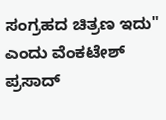ಸಂಗ್ರಹದ ಚಿತ್ರಣ ಇದು" ಎಂದು ವೆಂಕಟೇಶ್ ಪ್ರಸಾದ್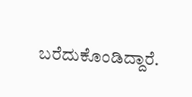ಬರೆದುಕೊಂಡಿದ್ದಾರೆ.